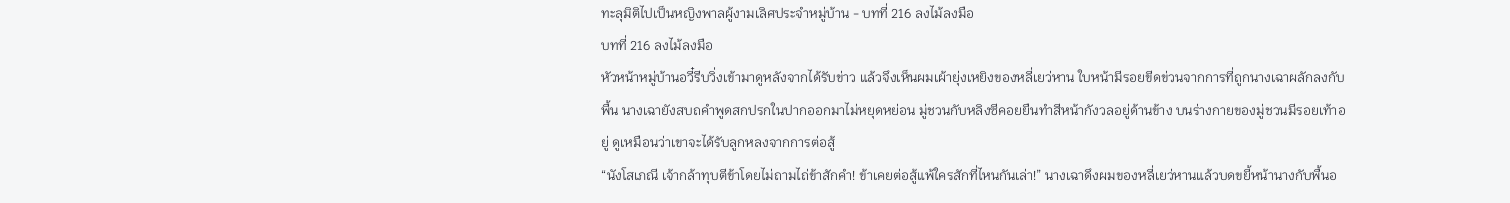ทะลุมิติไปเป็นหญิงพาลผู้งามเลิศประจำหมู่บ้าน - บทที่ 216 ลงไม้ลงมือ
บทที่ 216 ลงไม้ลงมือ
หัวหน้าหมู่บ้านอวี๋รีบวิ่งเข้ามาดูหลังจากได้รับข่าว แล้วจึงเห็นผมเผ้ายุ่งเหยิงของหลี่เยว่หาน ใบหน้ามีรอยขีดข่วนจากการที่ถูกนางเฉาผลักลงกับพื้น นางเฉายังสบถคำพูดสกปรกในปากออกมาไม่หยุดหย่อน มู่ชวนกับหลิงซีคอยยืนทำสีหน้ากังวลอยู่ด้านข้าง บนร่างกายของมู่ชวนมีรอยเท้าอยู่ ดูเหมือนว่าเขาจะได้รับลูกหลงจากการต่อสู้
“นังโสเภณี เจ้ากล้าทุบตีข้าโดยไม่ถามไถ่ข้าสักคำ! ข้าเคยต่อสู้แพ้ใครสักที่ไหนกันเล่า!” นางเฉาดึงผมของหลี่เยว่หานแล้วบดขยี้หน้านางกับพื้นอ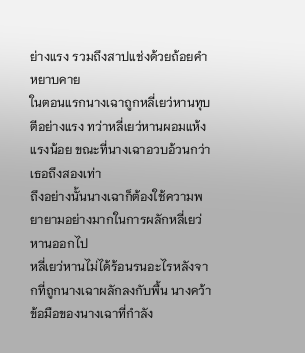ย่างแรง รวมถึงสาปแช่งด้วยถ้อยคำหยาบคาย
ในตอนแรกนางเฉาถูกหลี่เยว่หานทุบตีอย่างแรง ทว่าหลี่เยว่หานผอมแห้งแรงน้อย ขณะที่นางเฉาอวบอ้วนกว่าเธอถึงสองเท่า
ถึงอย่างนั้นนางเฉาก็ต้องใช้ความพยายามอย่างมากในการผลักหลี่เยว่หานออกไป
หลี่เยว่หานไม่ได้ร้อนรนอะไรหลังจากที่ถูกนางเฉาผลักลงกับพื้น นางคว้าข้อมือของนางเฉาที่กำลัง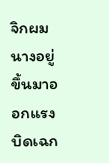จิกผมนางอยู่ขึ้นมาออกแรงบิดเฉก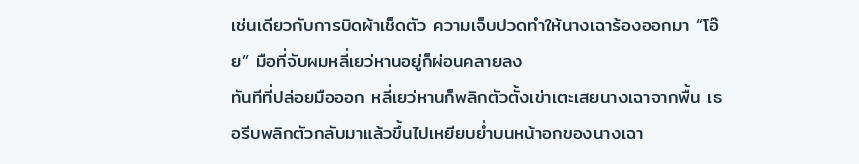เช่นเดียวกับการบิดผ้าเช็ดตัว ความเจ็บปวดทำให้นางเฉาร้องออกมา “โอ๊ย” มือที่จับผมหลี่เยว่หานอยู่ก็ผ่อนคลายลง
ทันทีที่ปล่อยมือออก หลี่เยว่หานก็พลิกตัวตั้งเข่าเตะเสยนางเฉาจากพื้น เธอรีบพลิกตัวกลับมาแล้วขึ้นไปเหยียบย่ำบนหน้าอกของนางเฉา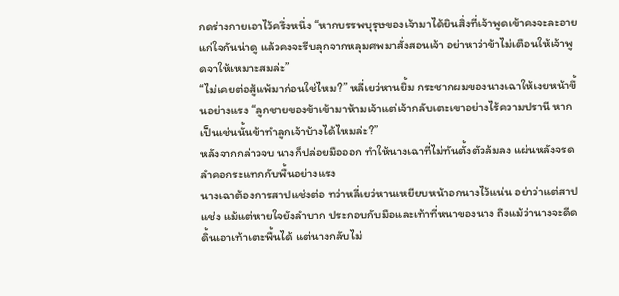กดร่างกายเอาไว้ครึ่งหนึ่ง “หากบรรพบุรุษของเจ้ามาได้ยินสิ่งที่เจ้าพูดเข้าคงจะละอายแก่ใจกันน่าดู แล้วคงจะรีบลุกจากหลุมศพมาสั่งสอนเจ้า อย่าหาว่าข้าไม่เตือนให้เจ้าพูดจาให้เหมาะสมล่ะ”
“ไม่เคยต่อสู้แพ้มาก่อนใช่ไหม?” หลี่เยว่หานยิ้ม กระชากผมของนางเฉาให้เงยหน้าขึ้นอย่างแรง “ลูกชายของข้าเข้ามาห้ามเจ้าแต่เจ้ากลับเตะเขาอย่างไร้ความปรานี หากเป็นเช่นนั้นข้าทำลูกเจ้าบ้างได้ไหมล่ะ?”
หลังจากกล่าวจบ นางก็ปล่อยมือออก ทำให้นางเฉาที่ไม่ทันตั้งตัวล้มลง แผ่นหลังจรดลำคอกระแทกกับพื้นอย่างแรง
นางเฉาต้องการสาปแช่งต่อ ทว่าหลี่เยว่หานเหยียบหน้าอกนางไว้แน่น อย่าว่าแต่สาปแช่ง แม้แต่หายใจยังลำบาก ประกอบกับมือและเท้าที่หนาของนาง ถึงแม้ว่านางจะดีดดิ้นเอาเท้าเตะพื้นได้ แต่นางกลับไม่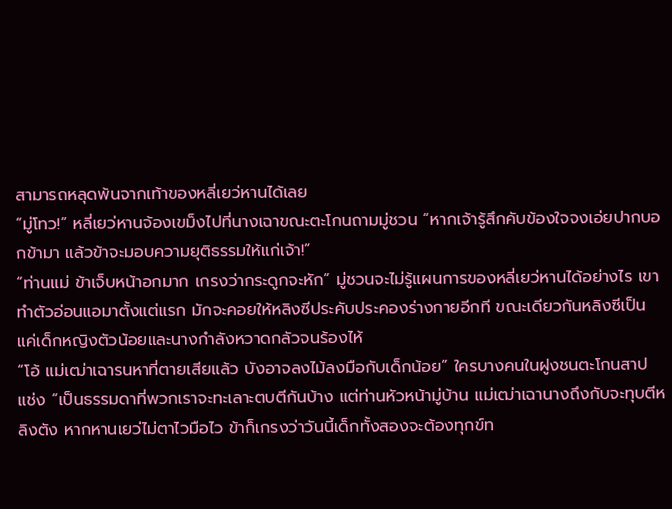สามารถหลุดพ้นจากเท้าของหลี่เยว่หานได้เลย
“มู่โทว!” หลี่เยว่หานจ้องเขม็งไปที่นางเฉาขณะตะโกนถามมู่ชวน “หากเจ้ารู้สึกคับข้องใจจงเอ่ยปากบอกข้ามา แล้วข้าจะมอบความยุติธรรมให้แก่เจ้า!”
“ท่านแม่ ข้าเจ็บหน้าอกมาก เกรงว่ากระดูกจะหัก” มู่ชวนจะไม่รู้แผนการของหลี่เยว่หานได้อย่างไร เขาทำตัวอ่อนแอมาตั้งแต่แรก มักจะคอยให้หลิงซีประคับประคองร่างกายอีกที ขณะเดียวกันหลิงซีเป็นแค่เด็กหญิงตัวน้อยและนางกำลังหวาดกลัวจนร้องไห้
“โอ้ แม่เฒ่าเฉารนหาที่ตายเสียแล้ว บังอาจลงไม้ลงมือกับเด็กน้อย” ใครบางคนในฝูงชนตะโกนสาปแช่ง “เป็นธรรมดาที่พวกเราจะทะเลาะตบตีกันบ้าง แต่ท่านหัวหน้ามู่บ้าน แม่เฒ่าเฉานางถึงกับจะทุบตีหลิงตัง หากหานเยว่ไม่ตาไวมือไว ข้าก็เกรงว่าวันนี้เด็กทั้งสองจะต้องทุกข์ท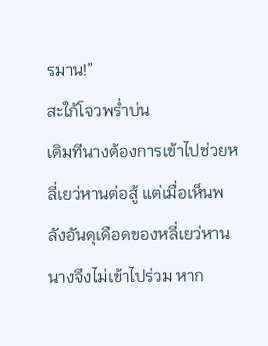รมาน!”
สะใภ้โจวพร่ำบ่น
เดิมทีนางต้องการเข้าไปช่วยหลี่เยว่หานต่อสู้ แต่เมื่อเห็นพลังอันดุเดือดของหลี่เยว่หานนางจึงไม่เข้าไปร่วม หาก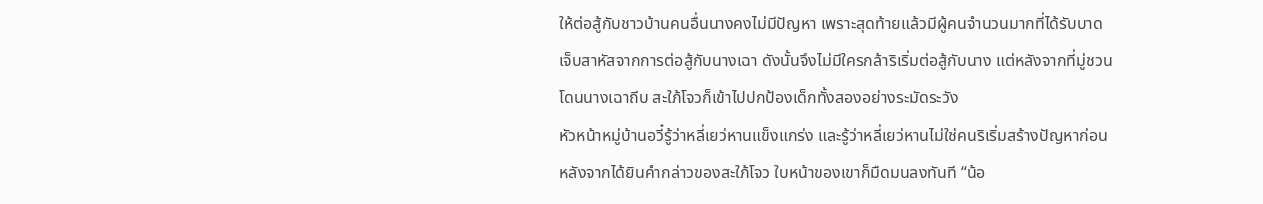ให้ต่อสู้กับชาวบ้านคนอื่นนางคงไม่มีปัญหา เพราะสุดท้ายแล้วมีผู้คนจำนวนมากที่ได้รับบาดเจ็บสาหัสจากการต่อสู้กับนางเฉา ดังนั้นจึงไม่มีใครกล้าริเริ่มต่อสู้กับนาง แต่หลังจากที่มู่ชวนโดนนางเฉาถีบ สะใภ้โจวก็เข้าไปปกป้องเด็กทั้งสองอย่างระมัดระวัง
หัวหน้าหมู่บ้านอวี๋รู้ว่าหลี่เยว่หานแข็งแกร่ง และรู้ว่าหลี่เยว่หานไม่ใช่คนริเริ่มสร้างปัญหาก่อน หลังจากได้ยินคำกล่าวของสะใภ้โจว ใบหน้าของเขาก็มืดมนลงทันที “น้อ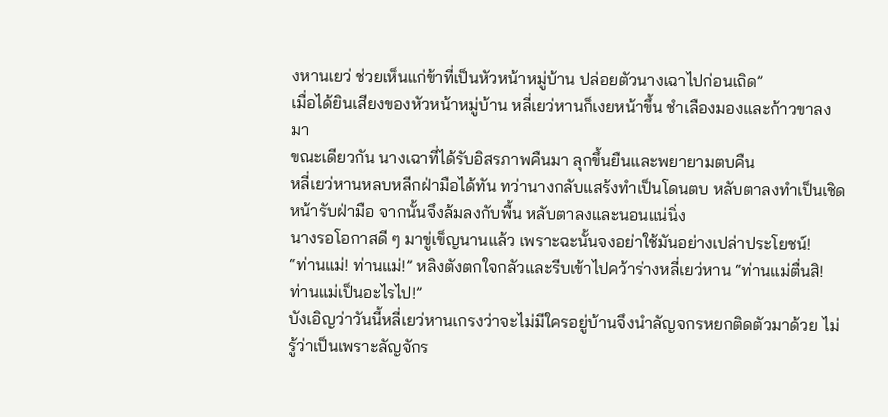งหานเยว่ ช่วยเห็นแก่ข้าที่เป็นหัวหน้าหมู่บ้าน ปล่อยตัวนางเฉาไปก่อนเถิด”
เมื่อได้ยินเสียงของหัวหน้าหมู่บ้าน หลี่เยว่หานก็เงยหน้าขึ้น ชำเลืองมองและก้าวขาลงมา
ขณะเดียวกัน นางเฉาที่ได้รับอิสรภาพคืนมา ลุกขึ้นยืนและพยายามตบคืน
หลี่เยว่หานหลบหลีกฝ่ามือได้ทัน ทว่านางกลับแสร้งทำเป็นโดนตบ หลับตาลงทำเป็นเชิดหน้ารับฝ่ามือ จากนั้นจึงล้มลงกับพื้น หลับตาลงและนอนแน่นิ่ง
นางรอโอกาสดี ๆ มาขู่เข็ญนานแล้ว เพราะฉะนั้นจงอย่าใช้มันอย่างเปล่าประโยชน์!
“ท่านแม่! ท่านแม่!” หลิงตังตกใจกลัวและรีบเข้าไปคว้าร่างหลี่เยว่หาน “ท่านแม่ตื่นสิ! ท่านแม่เป็นอะไรไป!”
บังเอิญว่าวันนี้หลี่เยว่หานเกรงว่าจะไม่มีใครอยู่บ้านจึงนำลัญจกรหยกติดตัวมาด้วย ไม่รู้ว่าเป็นเพราะลัญจักร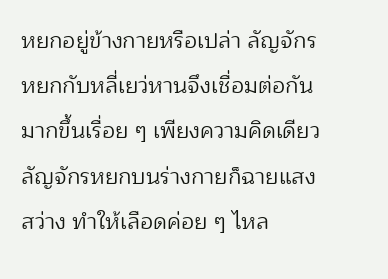หยกอยู่ข้างกายหรือเปล่า ลัญจักรหยกกับหลี่เยว่หานจึงเชื่อมต่อกันมากขึ้นเรื่อย ๆ เพียงความคิดเดียว ลัญจักรหยกบนร่างกายก็ฉายแสงสว่าง ทำให้เลือดค่อย ๆ ไหล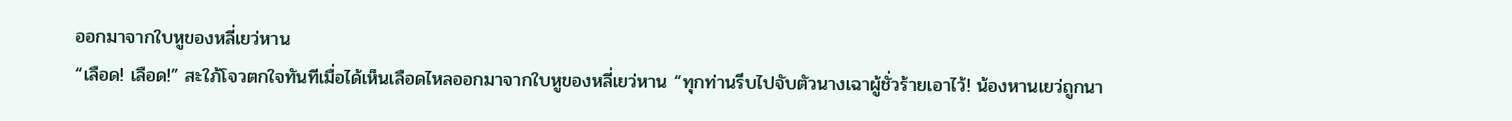ออกมาจากใบหูของหลี่เยว่หาน
“เลือด! เลือด!” สะใภ้โจวตกใจทันทีเมื่อได้เห็นเลือดไหลออกมาจากใบหูของหลี่เยว่หาน “ทุกท่านรีบไปจับตัวนางเฉาผู้ชั่วร้ายเอาไว้! น้องหานเยว่ถูกนา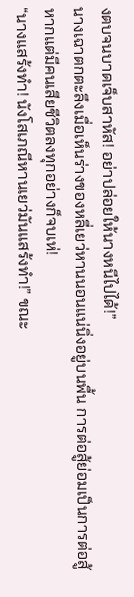งตบจนบาดเจ็บสาหัส! อย่าปล่อยให้นางหนีไปได้!”
นางเฉาตกตะลึงเมื่อเห็นร่างของหลี่เยว่หานนอนแน่นิ่งอยู่บนพื้น การต่อสู้ย่อมเป็นการต่อสู้ หากแต่มีคนเสียชีวิตลงทุกอย่างก็จบเห่!
“นางแสร้งทำ! นังโสเภณีหานเยว่มันแสร้งทำ!” ขณะ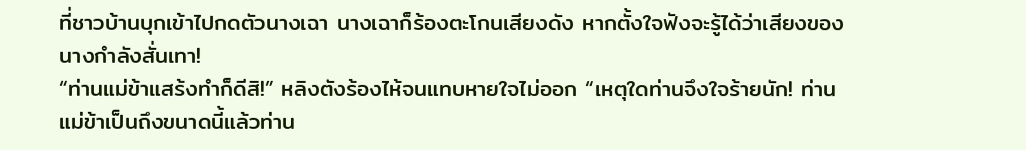ที่ชาวบ้านบุกเข้าไปกดตัวนางเฉา นางเฉาก็ร้องตะโกนเสียงดัง หากตั้งใจฟังจะรู้ได้ว่าเสียงของนางกำลังสั่นเทา!
“ท่านแม่ข้าแสร้งทำก็ดีสิ!” หลิงตังร้องไห้จนแทบหายใจไม่ออก “เหตุใดท่านจึงใจร้ายนัก! ท่านแม่ข้าเป็นถึงขนาดนี้แล้วท่าน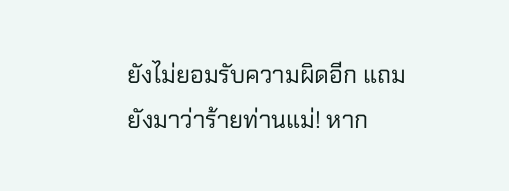ยังไม่ยอมรับความผิดอีก แถมยังมาว่าร้ายท่านแม่! หาก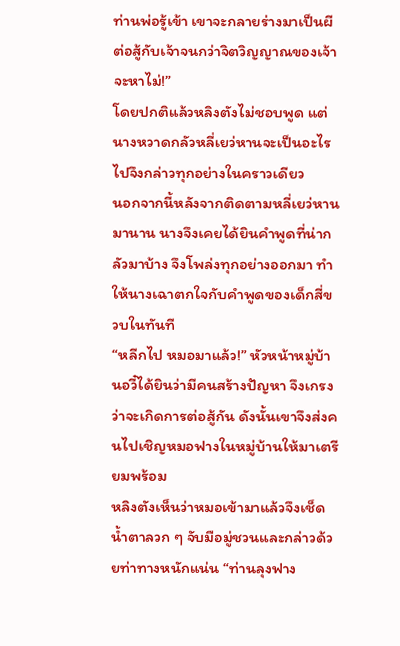ท่านพ่อรู้เข้า เขาจะกลายร่างมาเป็นผีต่อสู้กับเจ้าจนกว่าจิตวิญญาณของเจ้าจะหาไม่!”
โดยปกติแล้วหลิงตังไม่ชอบพูด แต่นางหวาดกลัวหลี่เยว่หานจะเป็นอะไรไปจึงกล่าวทุกอย่างในคราวเดียว
นอกจากนี้หลังจากติดตามหลี่เยว่หานมานาน นางจึงเคยได้ยินคำพูดที่น่ากลัวมาบ้าง จึงโพล่งทุกอย่างออกมา ทำให้นางเฉาตกใจกับคำพูดของเด็กสี่ขวบในทันที
“หลีกไป หมอมาแล้ว!” หัวหน้าหมู่บ้านอวี๋ได้ยินว่ามีคนสร้างปัญหา จึงเกรงว่าจะเกิดการต่อสู้กัน ดังนั้นเขาจึงส่งคนไปเชิญหมอฟางในหมู่บ้านให้มาเตรียมพร้อม
หลิงตังเห็นว่าหมอเข้ามาแล้วจึงเช็ดน้ำตาลวก ๆ จับมือมู่ชวนและกล่าวด้วยท่าทางหนักแน่น “ท่านลุงฟาง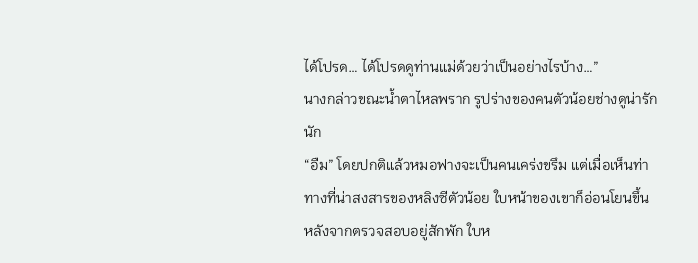ได้โปรด… ได้โปรดดูท่านแม่ด้วยว่าเป็นอย่างไรบ้าง…”
นางกล่าวขณะน้ำตาไหลพราก รูปร่างของคนตัวน้อยช่างดูน่ารักนัก
“อืม” โดยปกติแล้วหมอฟางจะเป็นคนเคร่งขรึม แต่เมื่อเห็นท่าทางที่น่าสงสารของหลิงซีตัวน้อย ใบหน้าของเขาก็อ่อนโยนขึ้น
หลังจากตรวจสอบอยู่สักพัก ใบห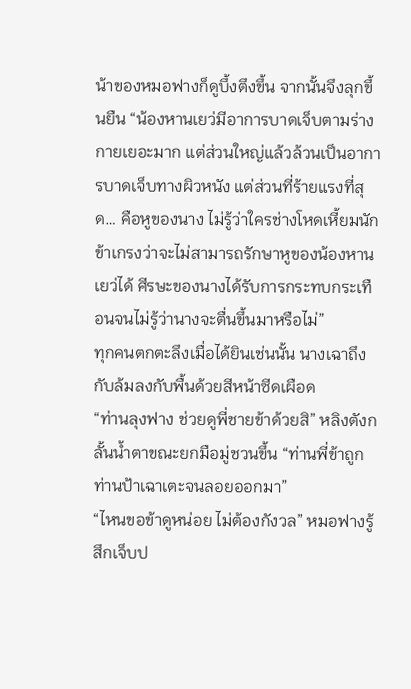น้าของหมอฟางก็ดูบึ้งตึงขึ้น จากนั้นจึงลุกขึ้นยืน “น้องหานเยว่มีอาการบาดเจ็บตามร่างกายเยอะมาก แต่ส่วนใหญ่แล้วล้วนเป็นอาการบาดเจ็บทางผิวหนัง แต่ส่วนที่ร้ายแรงที่สุด… คือหูของนาง ไม่รู้ว่าใครช่างโหดเหี้ยมนัก ข้าเกรงว่าจะไม่สามารถรักษาหูของน้องหานเยว่ได้ ศีรษะของนางได้รับการกระทบกระเทือนจนไม่รู้ว่านางจะตื่นขึ้นมาหรือไม่”
ทุกคนตกตะลึงเมื่อได้ยินเช่นนั้น นางเฉาถึงกับล้มลงกับพื้นด้วยสีหน้าซีดเผือด
“ท่านลุงฟาง ช่วยดูพี่ชายข้าด้วยสิ” หลิงตังกลั้นน้ำตาขณะยกมือมู่ชวนขึ้น “ท่านพี่ข้าถูกท่านป้าเฉาเตะจนลอยออกมา”
“ไหนขอข้าดูหน่อย ไม่ต้องกังวล” หมอฟางรู้สึกเจ็บป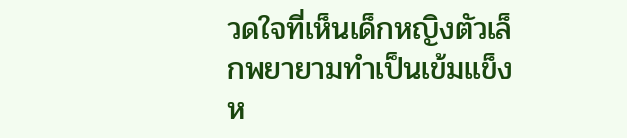วดใจที่เห็นเด็กหญิงตัวเล็กพยายามทำเป็นเข้มแข็ง
ห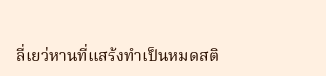ลี่เยว่หานที่แสร้งทำเป็นหมดสติ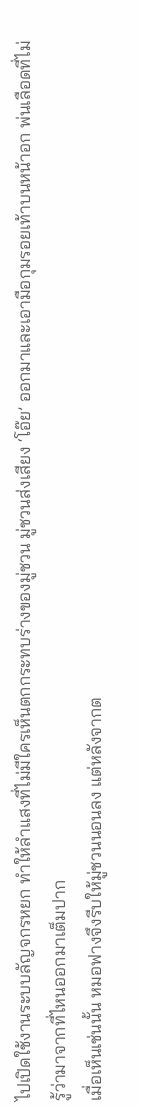ไปเปิดใช้งานระบบลัญจกรหยก ทำให้ลำแสงที่ไม่มีใครเห็นตกกระทบร่างของมู่ชวน มู่ชวนส่งเสียง ‘โอ๊ย’ ออกมาและเอามือกุมรอยเท้าบนหน้าอก พ่นเลือดที่ไม่รู้ว่ามาจากที่ไหนออกมาเต็มปาก
เมื่อเห็นเช่นนั้น หมอฟางจึงรีบให้มู่ชวนนอนลง แต่หลังจากต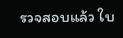รวจสอบแล้ว ใบ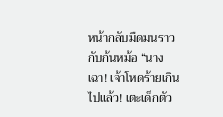หน้ากลับมืดมนราวกับก้นหม้อ “นางเฉา! เจ้าโหดร้ายเกินไปแล้ว! เตะเด็กตัว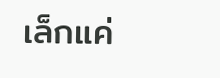เล็กแค่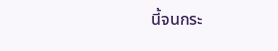นี้จนกระ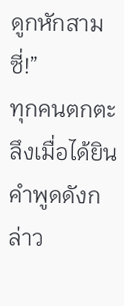ดูกหักสามซี่!”
ทุกคนตกตะลึงเมื่อได้ยินคำพูดดังกล่าว